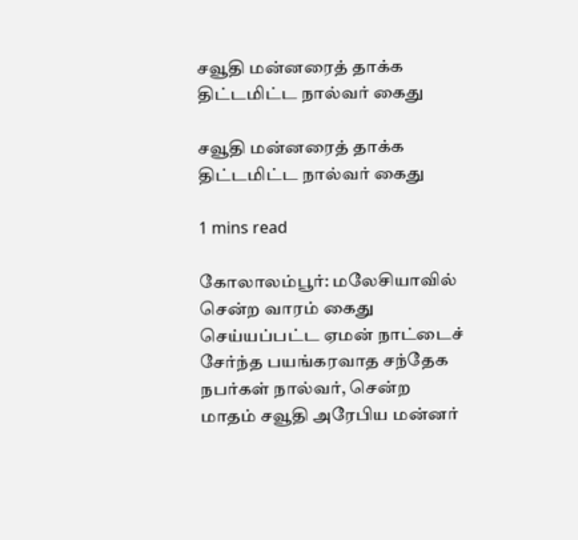சவூதி மன்னரைத் தாக்க திட்டமிட்ட நால்வர் கைது

சவூதி மன்னரைத் தாக்க திட்டமிட்ட நால்வர் கைது

1 mins read

கோலாலம்பூர்: மலேசியாவில் சென்ற வாரம் கைது செய்யப்பட்ட ஏமன் நாட்டைச் சேர்ந்த பயங்கரவாத சந்தேக நபர்கள் நால்வர், சென்ற மாதம் சவூதி அரேபிய மன்னர்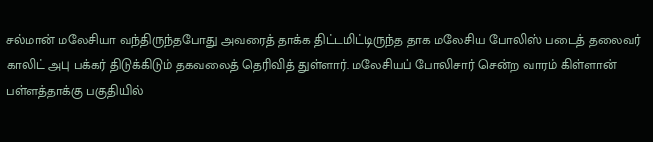சல்மான் மலேசியா வந்திருந்தபோது அவரைத் தாக்க திட்டமிட்டிருந்த தாக மலேசிய போலிஸ் படைத் தலைவர் காலிட் அபு பக்கர் திடுக்கிடும் தகவலைத் தெரிவித் துள்ளார். மலேசியப் போலிசார் சென்ற வாரம் கிள்ளான் பள்ளத்தாக்கு பகுதியில்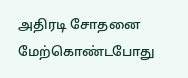அதிரடி சோதனை மேற்கொண்டபோது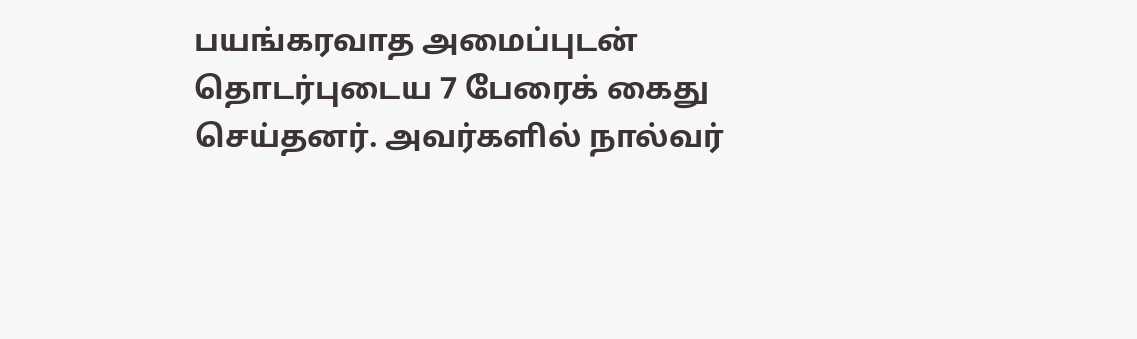பயங்கரவாத அமைப்புடன் தொடர்புடைய 7 பேரைக் கைது செய்தனர். அவர்களில் நால்வர்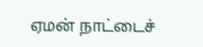ஏமன் நாட்டைச்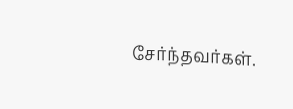சேர்ந்தவர்கள்.